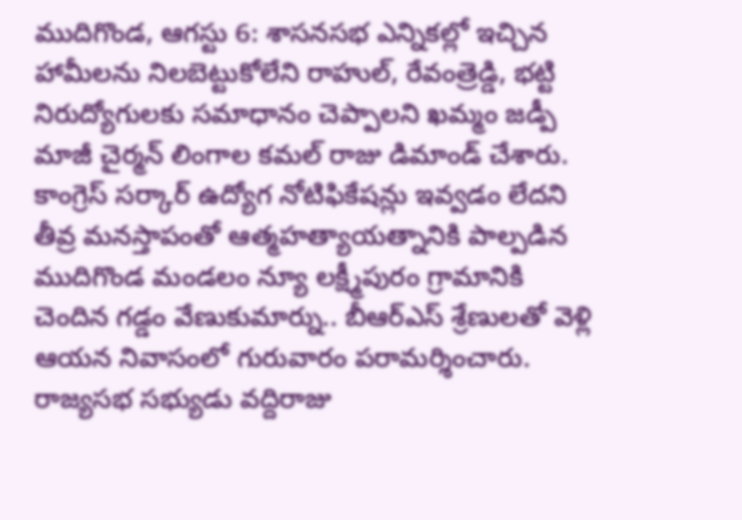ముదిగొండ, ఆగస్టు 6: శాసనసభ ఎన్నికల్లో ఇచ్చిన హామీలను నిలబెట్టుకోలేని రాహుల్, రేవంత్రెడ్డి, భట్టి నిరుద్యోగులకు సమాధానం చెప్పాలని ఖమ్మం జడ్పీ మాజీ చైర్మన్ లింగాల కమల్ రాజు డిమాండ్ చేశారు. కాంగ్రెస్ సర్కార్ ఉద్యోగ నోటిఫికేషన్లు ఇవ్వడం లేదని తీవ్ర మనస్తాపంతో ఆత్మహత్యాయత్నానికి పాల్పడిన ముదిగొండ మండలం న్యూ లక్ష్మీపురం గ్రామానికి చెందిన గడ్డం వేణుకుమార్ను.. బీఆర్ఎస్ శ్రేణులతో వెళ్లి ఆయన నివాసంలో గురువారం పరామర్శించారు. రాజ్యసభ సభ్యుడు వద్దిరాజు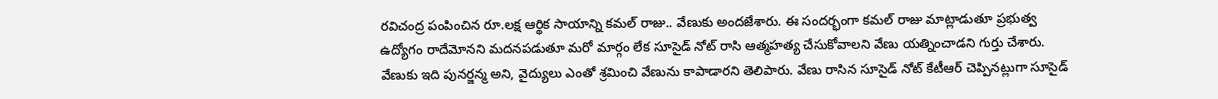రవిచంద్ర పంపించిన రూ.లక్ష ఆర్థిక సాయాన్ని కమల్ రాజు.. వేణుకు అందజేశారు. ఈ సందర్భంగా కమల్ రాజు మాట్లాడుతూ ప్రభుత్వ ఉద్యోగం రాదేమోనని మదనపడుతూ మరో మార్గం లేక సూసైడ్ నోట్ రాసి ఆత్మహత్య చేసుకోవాలని వేణు యత్నించాడని గుర్తు చేశారు.
వేణుకు ఇది పునర్జన్మ అని, వైద్యులు ఎంతో శ్రమించి వేణును కాపాడారని తెలిపారు. వేణు రాసిన సూసైడ్ నోట్ కేటీఆర్ చెప్పినట్లుగా సూసైడ్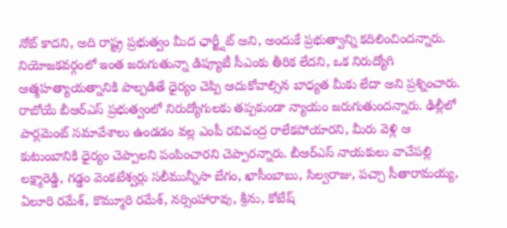నోట్ కాదని, అది రాష్ట్ర ప్రభుత్వం మీద ఛార్జ్షీట్ అని, అందుకే ప్రభుత్వాన్ని కదిలించిందన్నారు. నియోజకవర్గంలో ఇంత జరుగుతున్నా డిప్యూటీ సీఎంకు తీరిక లేదని, ఒక నిరుద్యోగి ఆత్మహత్యాయత్నానికి పాల్పడితే ధైర్యం చెప్పి ఆదుకోవాల్సిన బాధ్యత మీకు లేదా అని ప్రశ్నించారు. రాబోయే బీఆర్ఎస్ ప్రభుత్వంలో నిరుద్యోగులకు తప్పకుండా న్యాయం జరుగుతుందన్నారు. ఢిల్లీలో పార్లమెంట్ సమావేశాలు ఉండడం వల్ల ఎంపీ రవిచంద్ర రాలేకపోయారని, మీరు వెళ్లి ఆ కుటుంబానికి ధైర్యం చెప్పాలని పంపించారని చెప్పారన్నారు. బీఆర్ఎస్ నాయకులు వాచేపల్లి లక్ష్మారెడ్డి, గడ్డం వెంకటేశ్వర్లు సలీమున్నీసా బేగం, ఖాసీంబాబు, సిల్వరాజు, పచ్చా సీతారామయ్య, ఏలూరి రమేశ్, కొమ్మూరి రమేశ్, నర్సింహారావు, శ్రీను, కోటేష్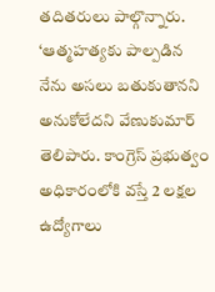తదితరులు పాల్గొన్నారు.
‘ఆత్మహత్యకు పాల్పడిన నేను అసలు బతుకుతానని అనుకోలేదని వేణుకుమార్ తెలిపారు. కాంగ్రెస్ ప్రభుత్వం అధికారంలోకి వస్తే 2 లక్షల ఉద్యోగాలు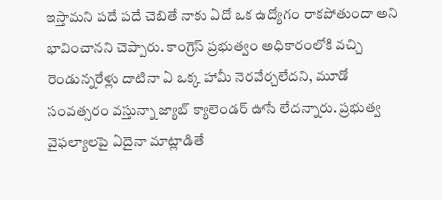ఇస్తామని పదే పదే చెబితే నాకు ఏదో ఒక ఉద్యోగం రాకపోతుందా అని భావించానని చెప్పారు. కాంగ్రెస్ ప్రభుత్వం అధికారంలోకి వచ్చి రెండున్నరేళ్లు దాటినా ఏ ఒక్క హామీ నెరవేర్చలేదని, మూడో సంవత్సరం వస్తున్నా జ్యాబ్ క్యాలెండర్ ఊసే లేదన్నారు. ప్రభుత్వ వైఫల్యాలపై ఏదైనా మాట్లాడితే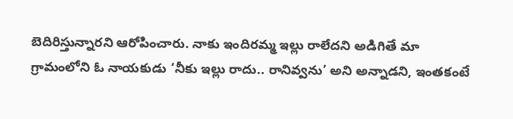బెదిరిస్తున్నారని ఆరోపించారు. నాకు ఇందిరమ్మ ఇల్లు రాలేదని అడిగితే మా గ్రామంలోని ఓ నాయకుడు ‘నీకు ఇల్లు రాదు.. రానివ్వను’ అని అన్నాడని, ఇంతకంటే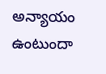అన్యాయం ఉంటుందా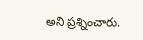అని ప్రశ్నించారు.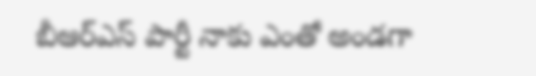బీఆర్ఎస్ పార్టీ నాకు ఎంతో అండగా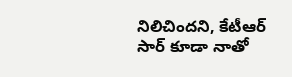నిలిచిందని, కేటీఆర్ సార్ కూడా నాతో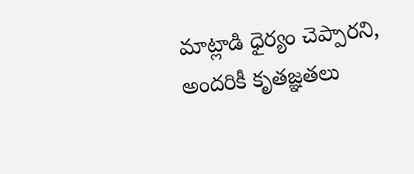మాట్లాడి ధైర్యం చెప్పారని, అందరికీ కృతజ్ఞతలు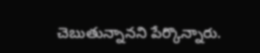చెబుతున్నానని పేర్కొన్నారు.